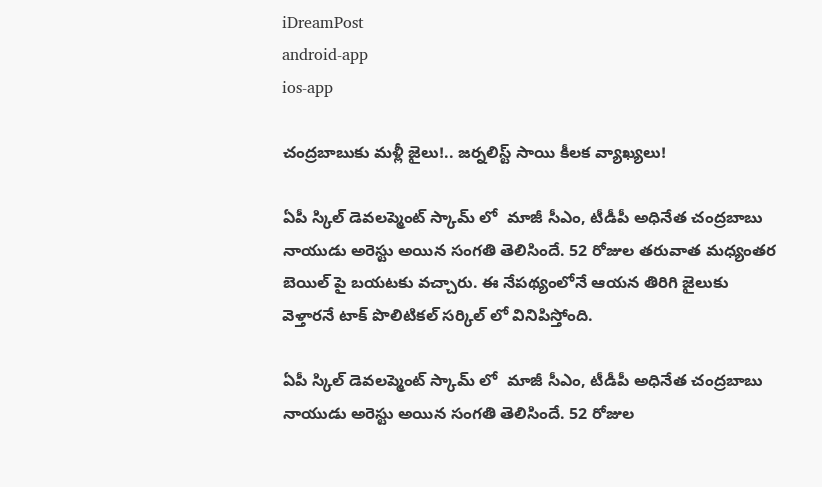iDreamPost
android-app
ios-app

చంద్రబాబుకు మళ్లీ జైలు!.. జర్నలిస్ట్ సాయి కీలక వ్యాఖ్యలు!

ఏపీ స్కిల్ డెవలప్మెంట్ స్కామ్ లో  మాజీ సీఎం, టీడీపీ అధినేత చంద్రబాబు నాయుడు అరెస్టు అయిన సంగతి తెలిసిందే. 52 రోజుల తరువాత మధ్యంతర బెయిల్ పై బయటకు వచ్చారు. ఈ నేపథ్యంలోనే ఆయన తిరిగి జైలుకు వెళ్తారనే టాక్ పొలిటికల్ సర్కిల్ లో వినిపిస్తోంది.

ఏపీ స్కిల్ డెవలప్మెంట్ స్కామ్ లో  మాజీ సీఎం, టీడీపీ అధినేత చంద్రబాబు నాయుడు అరెస్టు అయిన సంగతి తెలిసిందే. 52 రోజుల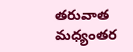తరువాత మధ్యంతర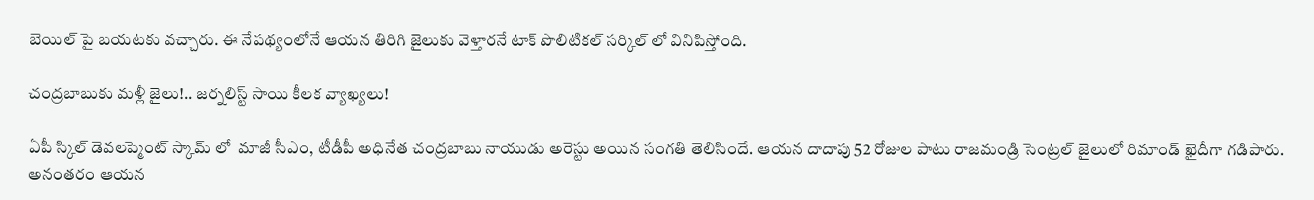బెయిల్ పై బయటకు వచ్చారు. ఈ నేపథ్యంలోనే ఆయన తిరిగి జైలుకు వెళ్తారనే టాక్ పొలిటికల్ సర్కిల్ లో వినిపిస్తోంది.

చంద్రబాబుకు మళ్లీ జైలు!.. జర్నలిస్ట్ సాయి కీలక వ్యాఖ్యలు!

ఏపీ స్కిల్ డెవలప్మెంట్ స్కామ్ లో  మాజీ సీఎం, టీడీపీ అధినేత చంద్రబాబు నాయుడు అరెస్టు అయిన సంగతి తెలిసిందే. ఆయన దాదాపు 52 రోజుల పాటు రాజమండ్రి సెంట్రల్ జైలులో రిమాండ్ ఖైదీగా గడిపారు. అనంతరం ఆయన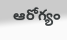ఆరోగ్యం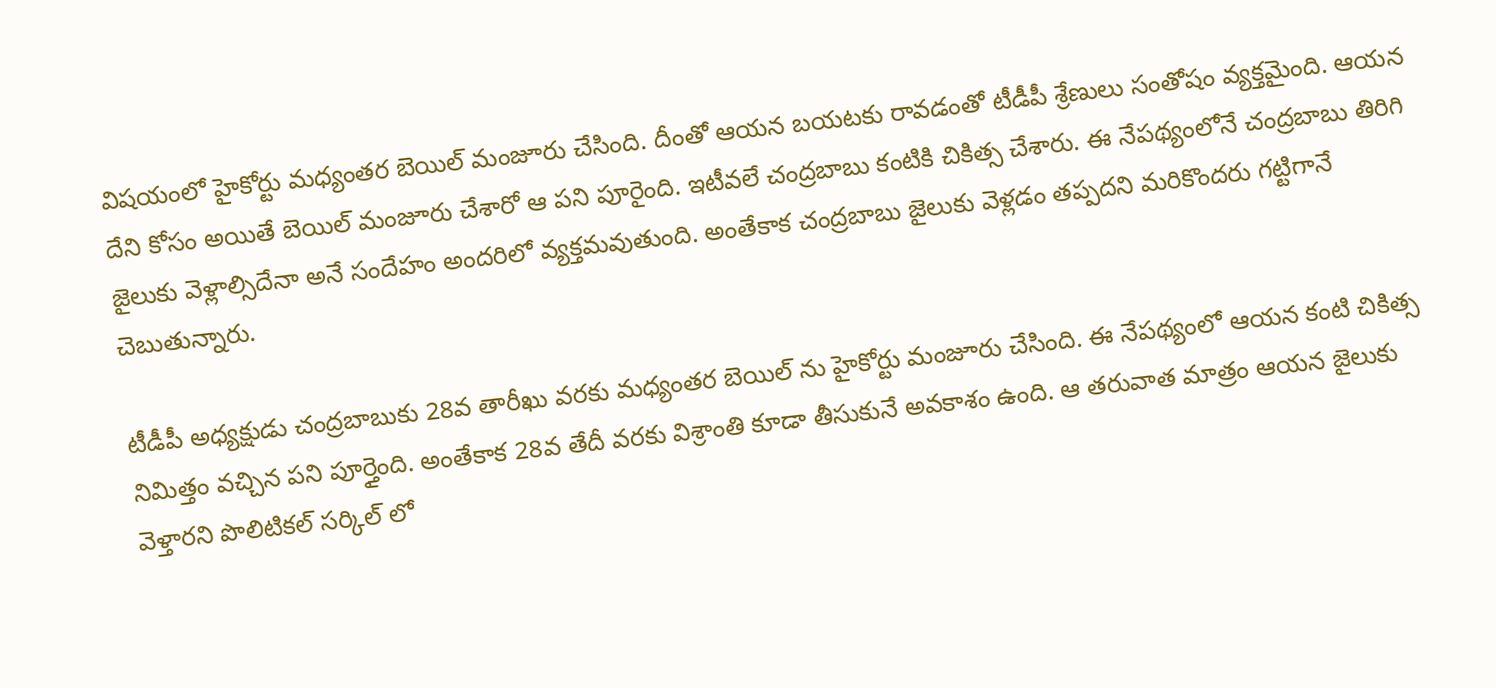విషయంలో హైకోర్టు మధ్యంతర బెయిల్ మంజూరు చేసింది. దీంతో ఆయన బయటకు రావడంతో టీడీపీ శ్రేణులు సంతోషం వ్యక్తమైంది. ఆయన దేని కోసం అయితే బెయిల్ మంజూరు చేశారో ఆ పని పూరైంది. ఇటీవలే చంద్రబాబు కంటికి చికిత్స చేశారు. ఈ నేపథ్యంలోనే చంద్రబాబు తిరిగి జైలుకు వెళ్లాల్సిదేనా అనే సందేహం అందరిలో వ్యక్తమవుతుంది. అంతేకాక చంద్రబాబు జైలుకు వెళ్లడం తప్పదని మరికొందరు గట్టిగానే చెబుతున్నారు.

టీడీపీ అధ్యక్షుడు చంద్రబాబుకు 28వ తారీఖు వరకు మధ్యంతర బెయిల్ ను హైకోర్టు మంజూరు చేసింది. ఈ నేపథ్యంలో ఆయన కంటి చికిత్స నిమిత్తం వచ్చిన పని పూర్తైంది. అంతేకాక 28వ తేదీ వరకు విశ్రాంతి కూడా తీసుకునే అవకాశం ఉంది. ఆ తరువాత మాత్రం ఆయన జైలుకు వెళ్తారని పొలిటికల్ సర్కిల్ లో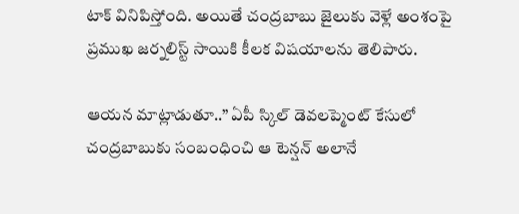టాక్ వినిపిస్తోంది. అయితే చంద్రబాబు జైలుకు వెళ్లే అంశంపై ప్రముఖ జర్నలిస్ట్ సాయికి కీలక విషయాలను తెలిపారు.

ఆయన మాట్లాడుతూ..” ఏపీ స్కిల్ డెవలప్మెంట్ కేసులో చంద్రబాబుకు సంబంధించి ఆ టెన్షన్ అలానే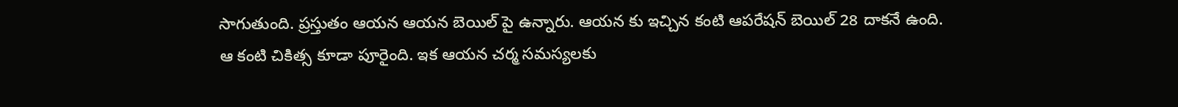సాగుతుంది. ప్రస్తుతం ఆయన ఆయన బెయిల్ పై ఉన్నారు. ఆయన కు ఇచ్చిన కంటి ఆపరేషన్ బెయిల్ 28 దాకనే ఉంది. ఆ కంటి చికిత్స కూడా పూరైంది. ఇక ఆయన చర్మ సమస్యలకు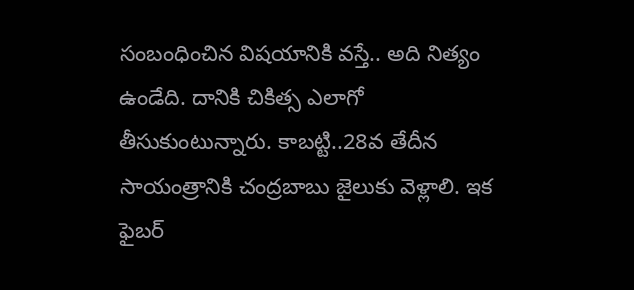సంబంధించిన విషయానికి వస్తే.. అది నిత్యం ఉండేది. దానికి చికిత్స ఎలాగో తీసుకుంటున్నారు. కాబట్టి..28వ తేదీన సాయంత్రానికి చంద్రబాబు జైలుకు వెళ్లాలి. ఇక ఫైబర్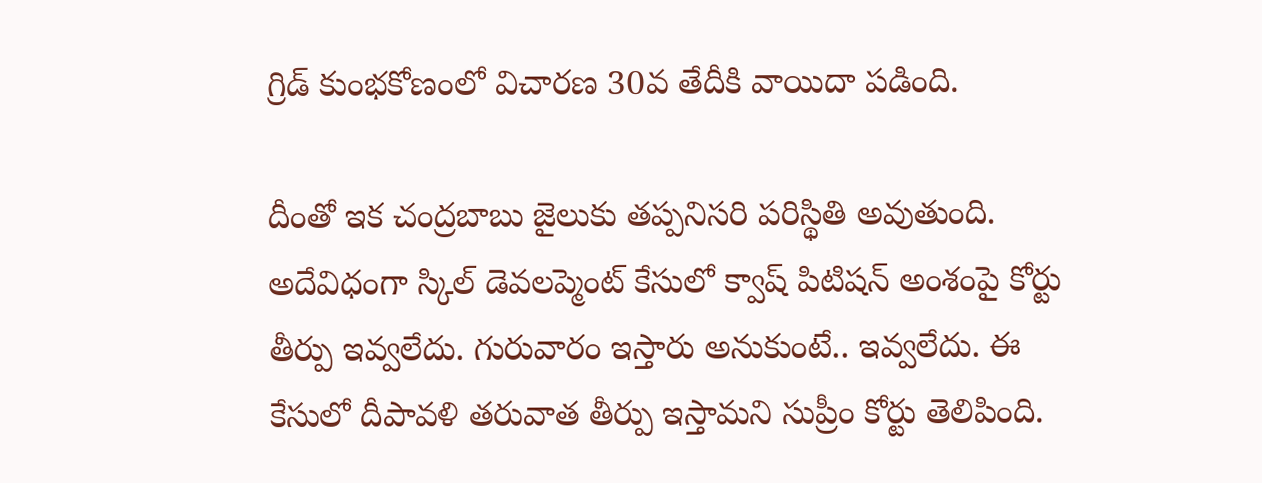గ్రిడ్ కుంభకోణంలో విచారణ 30వ తేదీకి వాయిదా పడింది.

దీంతో ఇక చంద్రబాబు జైలుకు తప్పనిసరి పరిస్థితి అవుతుంది. అదేవిధంగా స్కిల్ డెవలప్మెంట్ కేసులో క్వాష్ పిటిషన్ అంశంపై కోర్టు తీర్పు ఇవ్వలేదు. గురువారం ఇస్తారు అనుకుంటే.. ఇవ్వలేదు. ఈ కేసులో దీపావళి తరువాత తీర్పు ఇస్తామని సుప్రీం కోర్టు తెలిపింది.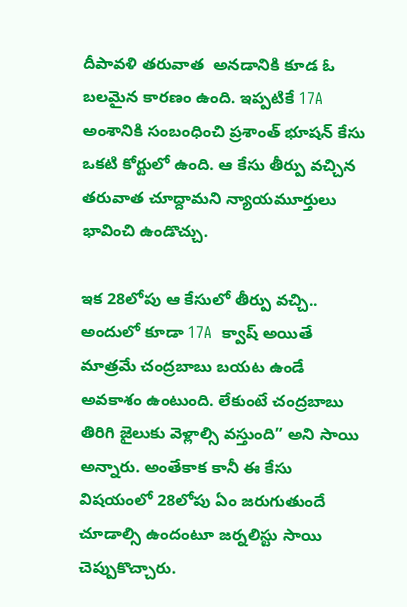దీపావళి తరువాత  అనడానికి కూడ ఓ బలమైన కారణం ఉంది. ఇప్పటికే 17A అంశానికి సంబంధించి ప్రశాంత్ భూషన్ కేసు ఒకటి కోర్టులో ఉంది. ఆ కేసు తీర్పు వచ్చిన తరువాత చూద్దామని న్యాయమూర్తులు భావించి ఉండొచ్చు.

ఇక 28లోపు ఆ కేసులో తీర్పు వచ్చి.. అందులో కూడా 17A  క్వాష్ అయితే  మాత్రమే చంద్రబాబు బయట ఉండే అవకాశం ఉంటుంది. లేకుంటే చంద్రబాబు తిరిగి జైలుకు వెళ్లాల్సి వస్తుంది” అని సాయి అన్నారు. అంతేకాక కానీ ఈ కేసు విషయంలో 28లోపు ఏం జరుగుతుందే చూడాల్సి ఉందంటూ జర్నలిస్టు సాయి చెప్పుకొచ్చారు.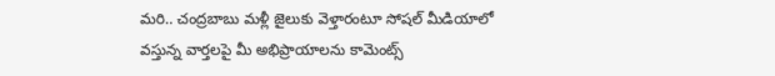మరి.. చంద్రబాబు మళ్లీ జైలుకు వెళ్తారంటూ సోషల్ మీడియాలో వస్తున్న వార్తలపై మీ అభిప్రాయాలను కామెంట్స్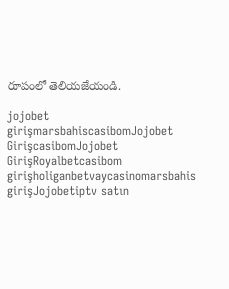రూపంలో తెలియజేయండి.

jojobet girişmarsbahiscasibomJojobet GirişcasibomJojobet GirişRoyalbetcasibom girişholiganbetvaycasinomarsbahis girişJojobetiptv satın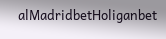alMadridbetHoliganbet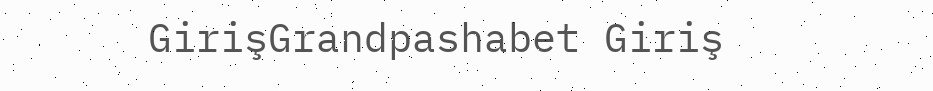GirişGrandpashabet Giriş